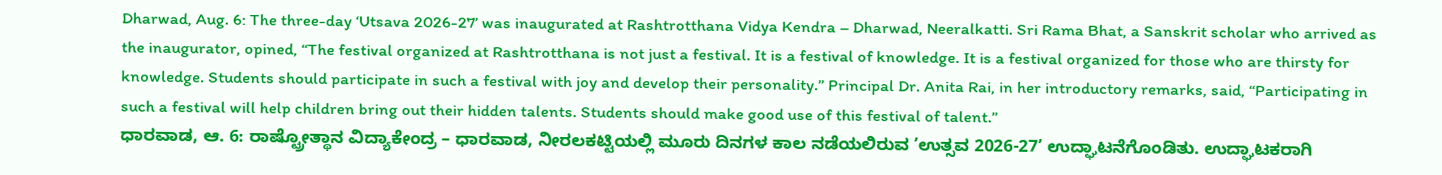Dharwad, Aug. 6: The three-day ‘Utsava 2026-27’ was inaugurated at Rashtrotthana Vidya Kendra – Dharwad, Neeralkatti. Sri Rama Bhat, a Sanskrit scholar who arrived as the inaugurator, opined, “The festival organized at Rashtrotthana is not just a festival. It is a festival of knowledge. It is a festival organized for those who are thirsty for knowledge. Students should participate in such a festival with joy and develop their personality.” Principal Dr. Anita Rai, in her introductory remarks, said, “Participating in such a festival will help children bring out their hidden talents. Students should make good use of this festival of talent.”
ಧಾರವಾಡ, ಆ. 6: ರಾಷ್ಟ್ರೋತ್ಥಾನ ವಿದ್ಯಾಕೇಂದ್ರ – ಧಾರವಾಡ, ನೀರಲಕಟ್ಟಿಯಲ್ಲಿ ಮೂರು ದಿನಗಳ ಕಾಲ ನಡೆಯಲಿರುವ ʼಉತ್ಸವ 2026-27ʼ ಉದ್ಘಾಟನೆಗೊಂಡಿತು. ಉದ್ಘಾಟಕರಾಗಿ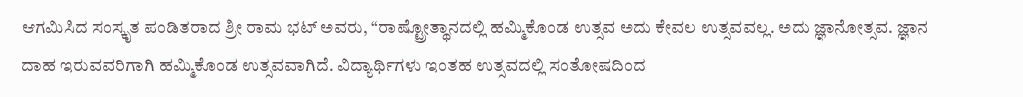ಆಗಮಿಸಿದ ಸಂಸ್ಕೃತ ಪಂಡಿತರಾದ ಶ್ರೀ ರಾಮ ಭಟ್ ಅವರು, “ರಾಷ್ಟ್ರೋತ್ಥಾನದಲ್ಲಿ ಹಮ್ಮಿಕೊಂಡ ಉತ್ಸವ ಅದು ಕೇವಲ ಉತ್ಸವವಲ್ಲ. ಅದು ಜ್ಞಾನೋತ್ಸವ. ಜ್ಞಾನ ದಾಹ ಇರುವವರಿಗಾಗಿ ಹಮ್ಮಿಕೊಂಡ ಉತ್ಸವವಾಗಿದೆ. ವಿದ್ಯಾರ್ಥಿಗಳು ಇಂತಹ ಉತ್ಸವದಲ್ಲಿ ಸಂತೋಷದಿಂದ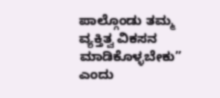ಪಾಲ್ಗೊಂಡು ತಮ್ಮ ವ್ಯಕ್ತಿತ್ವ ವಿಕಸನ ಮಾಡಿಕೊಳ್ಳಬೇಕು” ಎಂದು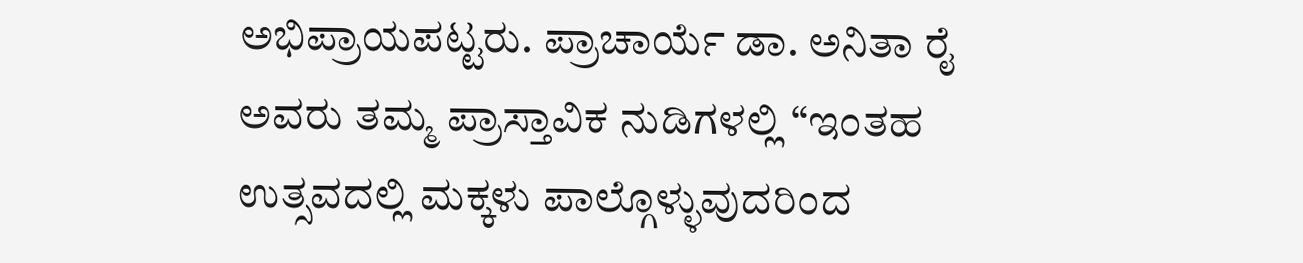ಅಭಿಪ್ರಾಯಪಟ್ಟರು. ಪ್ರಾಚಾರ್ಯೆ ಡಾ. ಅನಿತಾ ರೈ ಅವರು ತಮ್ಮ ಪ್ರಾಸ್ತಾವಿಕ ನುಡಿಗಳಲ್ಲಿ “ಇಂತಹ ಉತ್ಸವದಲ್ಲಿ ಮಕ್ಕಳು ಪಾಲ್ಗೊಳ್ಳುವುದರಿಂದ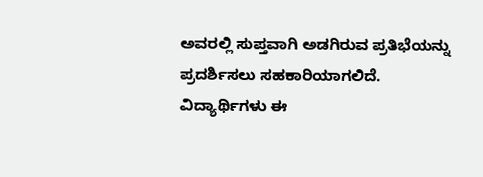ಅವರಲ್ಲಿ ಸುಪ್ತವಾಗಿ ಅಡಗಿರುವ ಪ್ರತಿಭೆಯನ್ನು ಪ್ರದರ್ಶಿಸಲು ಸಹಕಾರಿಯಾಗಲಿದೆ. ವಿದ್ಯಾರ್ಥಿಗಳು ಈ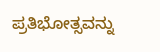ಪ್ರತಿಭೋತ್ಸವನ್ನು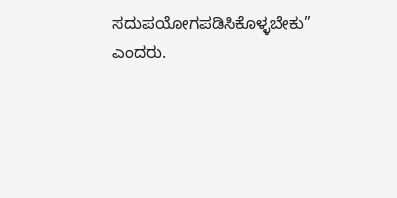ಸದುಪಯೋಗಪಡಿಸಿಕೊಳ್ಳಬೇಕು” ಎಂದರು.